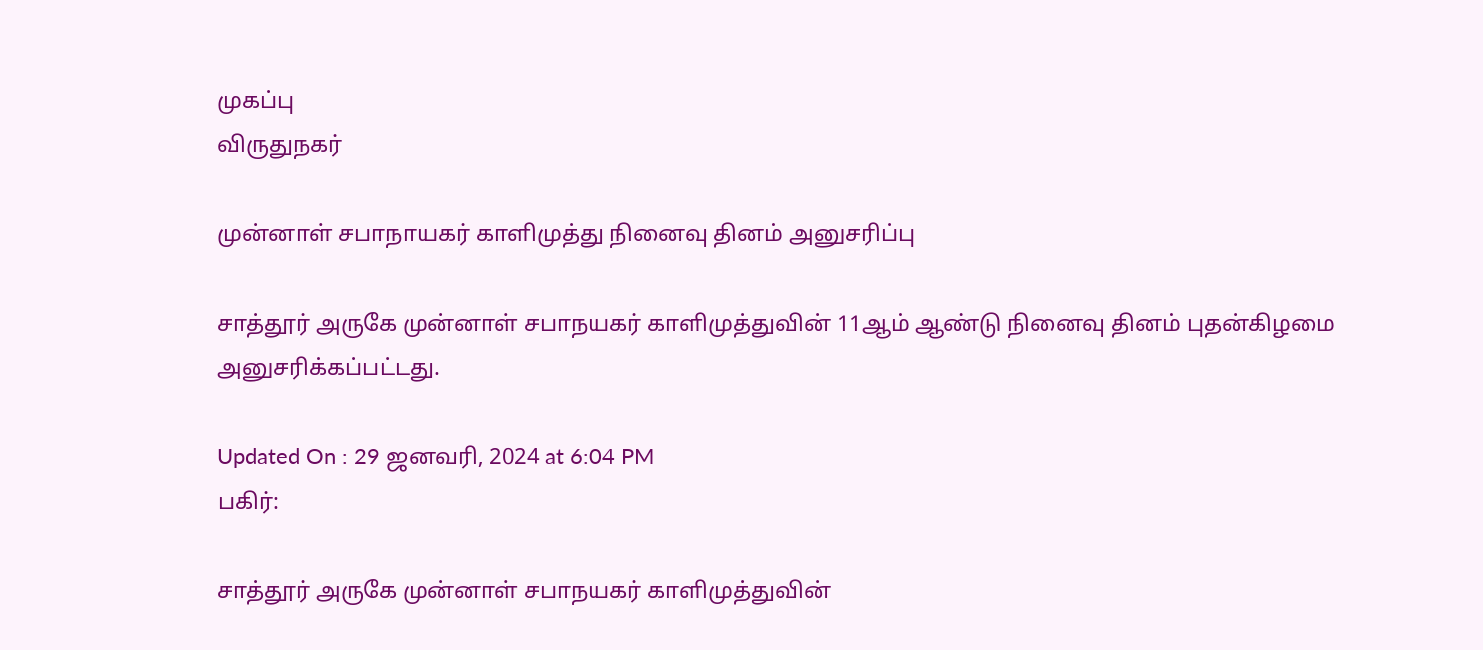முகப்பு
விருதுநகர்

முன்னாள் சபாநாயகர் காளிமுத்து நினைவு தினம் அனுசரிப்பு

சாத்தூர் அருகே முன்னாள் சபாநயகர் காளிமுத்துவின் 11ஆம் ஆண்டு நினைவு தினம் புதன்கிழமை அனுசரிக்கப்பட்டது.

Updated On : 29 ஜனவரி, 2024 at 6:04 PM
பகிர்:

சாத்தூர் அருகே முன்னாள் சபாநயகர் காளிமுத்துவின்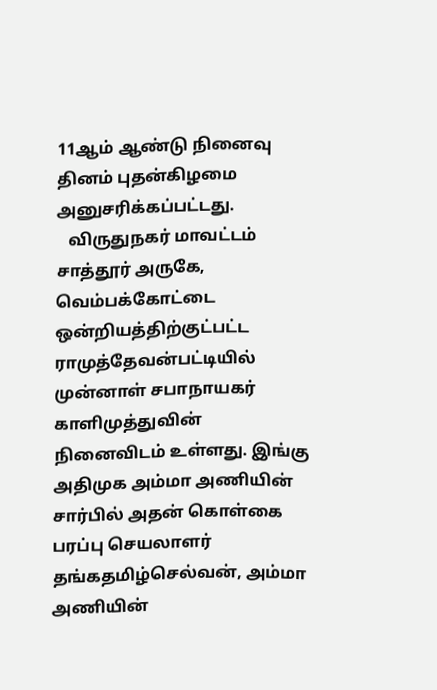11ஆம் ஆண்டு நினைவு தினம் புதன்கிழமை அனுசரிக்கப்பட்டது.
   விருதுநகர் மாவட்டம் சாத்தூர் அருகே, வெம்பக்கோட்டை ஒன்றியத்திற்குட்பட்ட ராமுத்தேவன்பட்டியில் முன்னாள் சபாநாயகர் காளிமுத்துவின் நினைவிடம் உள்ளது. இங்கு அதிமுக அம்மா அணியின் சார்பில் அதன் கொள்கை பரப்பு செயலாளர் தங்கதமிழ்செல்வன், அம்மா அணியின்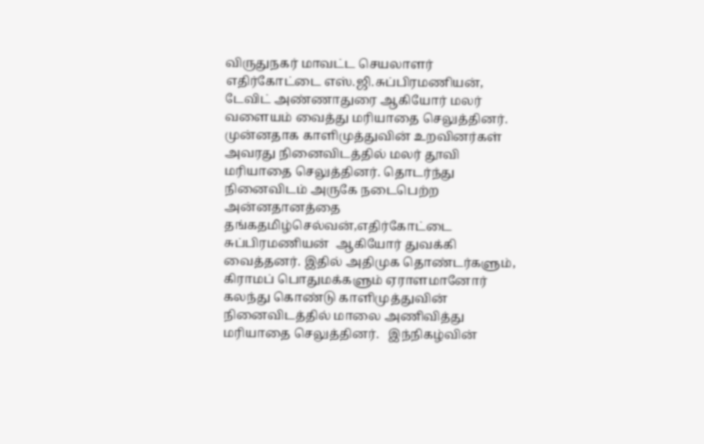விருதுநகர் மாவட்ட செயலாளர் எதிர்கோட்டை எஸ்.ஜி.சுப்பிரமணியன், டேவிட் அண்ணாதுரை ஆகியோர் மலர் வளையம் வைத்து மரியாதை செலுத்தினர். முன்னதாக காளிமுத்துவின் உறவினர்கள் அவரது நினைவிடத்தில் மலர் தூவி மரியாதை செலுத்தினர். தொடர்ந்து நினைவிடம் அருகே நடைபெற்ற அன்னதானத்தை தங்கதமிழ்செல்வன்,எதிர்கோட்டை சுப்பிரமணியன்  ஆகியோர் துவக்கி வைத்தனர். இதில் அதிமுக தொண்டர்களும், கிராமப் பொதுமக்களும் ஏராளமானோர் கலந்து கொண்டு காளிமுத்துவின் நினைவிடத்தில் மாலை அணிவித்து மரியாதை செலுத்தினர்.   இந்நிகழ்வின்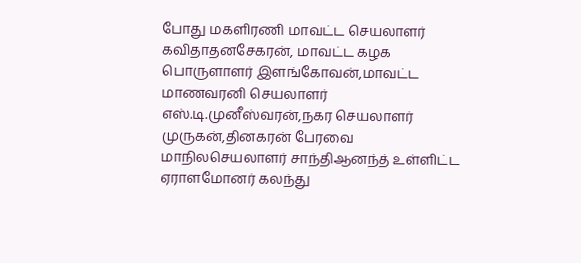போது மகளிரணி மாவட்ட செயலாளர் கவிதாதனசேகரன், மாவட்ட கழக பொருளாளர் இளங்கோவன்,மாவட்ட மாணவரனி செயலாளர் எஸ்.டி.முனீஸ்வரன்,நகர செயலாளர் முருகன்,தினகரன் பேரவை மாநிலசெயலாளர் சாந்திஆனந்த் உள்ளிட்ட ஏராளமோனர் கலந்து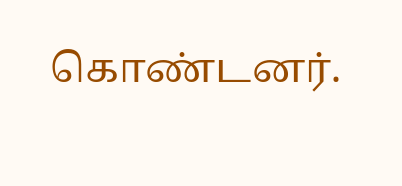கொண்டனர்.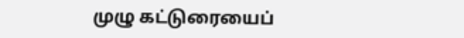முழு கட்டுரையைப்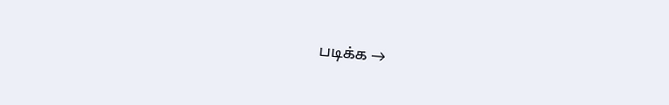படிக்க →